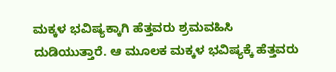ಮಕ್ಕಳ ಭವಿಷ್ಯಕ್ಕಾಗಿ ಹೆತ್ತವರು ಶ್ರಮವಹಿಸಿ ದುಡಿಯುತ್ತಾರೆ. ಆ ಮೂಲಕ ಮಕ್ಕಳ ಭವಿಷ್ಯಕ್ಕೆ ಹೆತ್ತವರು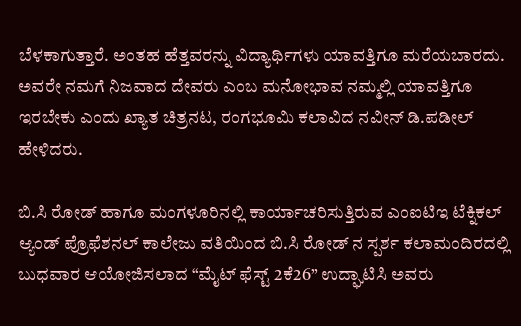ಬೆಳಕಾಗುತ್ತಾರೆ. ಅಂತಹ ಹೆತ್ತವರನ್ನು ವಿದ್ಯಾರ್ಥಿಗಳು ಯಾವತ್ತಿಗೂ ಮರೆಯಬಾರದು. ಅವರೇ ನಮಗೆ ನಿಜವಾದ ದೇವರು ಎಂಬ ಮನೋಭಾವ ನಮ್ಮಲ್ಲಿ ಯಾವತ್ತಿಗೂ ಇರಬೇಕು ಎಂದು ಖ್ಯಾತ ಚಿತ್ರನಟ, ರಂಗಭೂಮಿ ಕಲಾವಿದ ನವೀನ್ ಡಿ.ಪಡೀಲ್ ಹೇಳಿದರು.

ಬಿ.ಸಿ ರೋಡ್ ಹಾಗೂ ಮಂಗಳೂರಿನಲ್ಲಿ ಕಾರ್ಯಾಚರಿಸುತ್ತಿರುವ ಎಂಐಟಿಇ ಟೆಕ್ನಿಕಲ್ ಆ್ಯಂಡ್ ಪ್ರೊಫೆಶನಲ್ ಕಾಲೇಜು ವತಿಯಿಂದ ಬಿ.ಸಿ ರೋಡ್ ನ ಸ್ಪರ್ಶ ಕಲಾಮಂದಿರದಲ್ಲಿ ಬುಧವಾರ ಆಯೋಜಿಸಲಾದ “ಮೈಟ್ ಫೆಸ್ಟ್ 2ಕೆ26” ಉದ್ಘಾಟಿಸಿ ಅವರು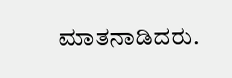ಮಾತನಾಡಿದರು.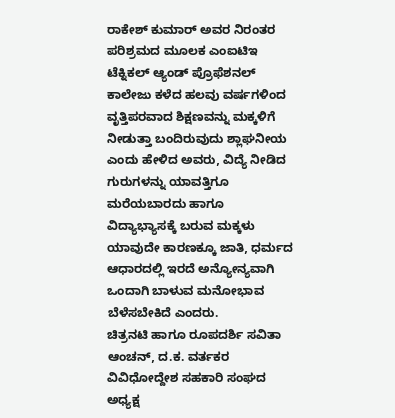ರಾಕೇಶ್ ಕುಮಾರ್ ಅವರ ನಿರಂತರ ಪರಿಶ್ರಮದ ಮೂಲಕ ಎಂಐಟಿಇ ಟೆಕ್ನಿಕಲ್ ಆ್ಯಂಡ್ ಪ್ರೊಫೆಶನಲ್ ಕಾಲೇಜು ಕಳೆದ ಹಲವು ವರ್ಷಗಳಿಂದ ವೃತ್ತಿಪರವಾದ ಶಿಕ್ಷಣವನ್ನು ಮಕ್ಕಳಿಗೆ ನೀಡುತ್ತಾ ಬಂದಿರುವುದು ಶ್ಲಾಘನೀಯ ಎಂದು ಹೇಳಿದ ಅವರು, ವಿದ್ಯೆ ನೀಡಿದ ಗುರುಗಳನ್ನು ಯಾವತ್ತಿಗೂ ಮರೆಯಬಾರದು ಹಾಗೂ ವಿದ್ಯಾಭ್ಯಾಸಕ್ಕೆ ಬರುವ ಮಕ್ಕಳು ಯಾವುದೇ ಕಾರಣಕ್ಕೂ ಜಾತಿ, ಧರ್ಮದ ಆಧಾರದಲ್ಲಿ ಇರದೆ ಅನ್ಯೋನ್ಯವಾಗಿ ಒಂದಾಗಿ ಬಾಳುವ ಮನೋಭಾವ ಬೆಳೆಸಬೇಕಿದೆ ಎಂದರು.
ಚಿತ್ರನಟಿ ಹಾಗೂ ರೂಪದರ್ಶಿ ಸವಿತಾ ಆಂಚನ್, ದ.ಕ. ವರ್ತಕರ ವಿವಿಧೋದ್ದೇಶ ಸಹಕಾರಿ ಸಂಘದ ಅಧ್ಯಕ್ಷ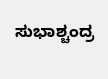ಸುಭಾಶ್ಚಂದ್ರ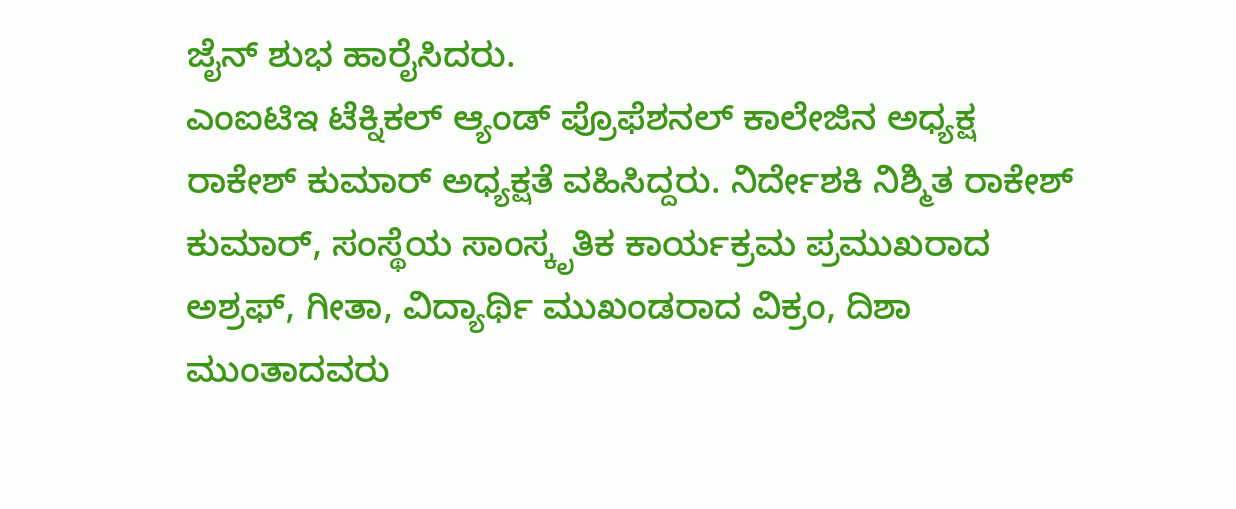ಜೈನ್ ಶುಭ ಹಾರೈಸಿದರು.
ಎಂಐಟಿಇ ಟೆಕ್ನಿಕಲ್ ಆ್ಯಂಡ್ ಪ್ರೊಫೆಶನಲ್ ಕಾಲೇಜಿನ ಅಧ್ಯಕ್ಷ ರಾಕೇಶ್ ಕುಮಾರ್ ಅಧ್ಯಕ್ಷತೆ ವಹಿಸಿದ್ದರು. ನಿರ್ದೇಶಕಿ ನಿಶ್ಮಿತ ರಾಕೇಶ್ ಕುಮಾರ್, ಸಂಸ್ಥೆಯ ಸಾಂಸ್ಕೃತಿಕ ಕಾರ್ಯಕ್ರಮ ಪ್ರಮುಖರಾದ ಅಶ್ರಫ್, ಗೀತಾ, ವಿದ್ಯಾರ್ಥಿ ಮುಖಂಡರಾದ ವಿಕ್ರಂ, ದಿಶಾ ಮುಂತಾದವರು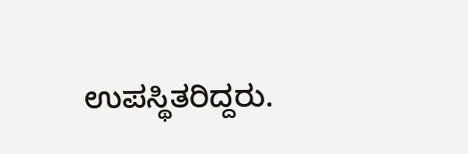ಉಪಸ್ಥಿತರಿದ್ದರು.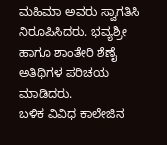ಮಹಿಮಾ ಅವರು ಸ್ವಾಗತಿಸಿ ನಿರೂಪಿಸಿದರು. ಭವ್ಯಶ್ರೀ ಹಾಗೂ ಶಾಂತೇರಿ ಶೆಣೈ ಅತಿಥಿಗಳ ಪರಿಚಯ ಮಾಡಿದರು.
ಬಳಿಕ ವಿವಿಧ ಕಾಲೇಜಿನ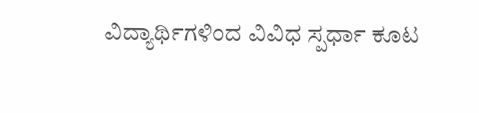ವಿದ್ಯಾರ್ಥಿಗಳಿಂದ ವಿವಿಧ ಸ್ಪರ್ಧಾ ಕೂಟ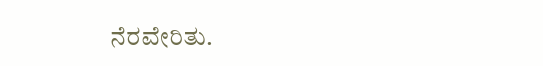ನೆರವೇರಿತು.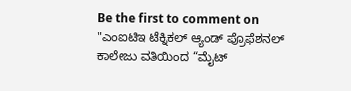Be the first to comment on "ಎಂಐಟಿಇ ಟೆಕ್ನಿಕಲ್ ಆ್ಯಂಡ್ ಪ್ರೊಫೆಶನಲ್ ಕಾಲೇಜು ವತಿಯಿಂದ “ಮೈಟ್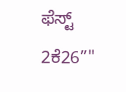ಫೆಸ್ಟ್ 2ಕೆ26”"